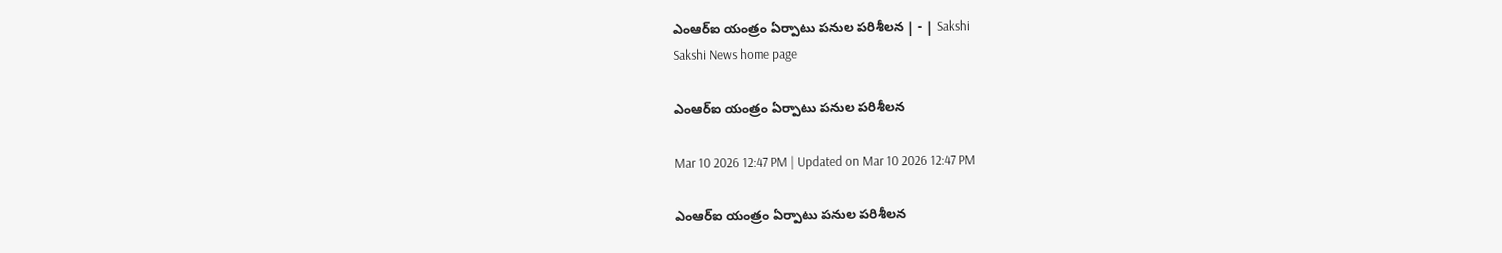ఎంఆర్‌ఐ యంత్రం ఏర్పాటు పనుల పరిశీలన | - | Sakshi
Sakshi News home page

ఎంఆర్‌ఐ యంత్రం ఏర్పాటు పనుల పరిశీలన

Mar 10 2026 12:47 PM | Updated on Mar 10 2026 12:47 PM

ఎంఆర్‌ఐ యంత్రం ఏర్పాటు పనుల పరిశీలన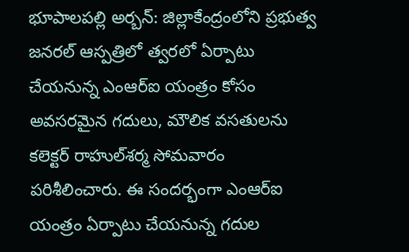భూపాలపల్లి అర్బన్‌: జిల్లాకేంద్రంలోని ప్రభుత్వ జనరల్‌ ఆస్పత్రిలో త్వరలో ఏర్పాటు చేయనున్న ఎంఆర్‌ఐ యంత్రం కోసం అవసరమైన గదులు, మౌలిక వసతులను కలెక్టర్‌ రాహుల్‌శర్మ సోమవారం పరిశీలించారు. ఈ సందర్భంగా ఎంఆర్‌ఐ యంత్రం ఏర్పాటు చేయనున్న గదుల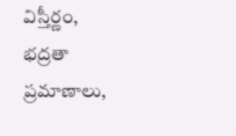విస్తీర్ణం, భద్రతా ప్రమాణాలు,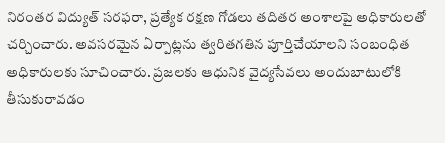నిరంతర విద్యుత్‌ సరఫరా, ప్రత్యేక రక్షణ గోడలు తదితర అంశాలపై అధికారులతో చర్చించారు. అవసరమైన ఏర్పాట్లను త్వరితగతిన పూర్తిచేయాలని సంబంధిత అధికారులకు సూచించారు. ప్రజలకు ఆధునిక వైద్యసేవలు అందుబాటులోకి తీసుకురావడం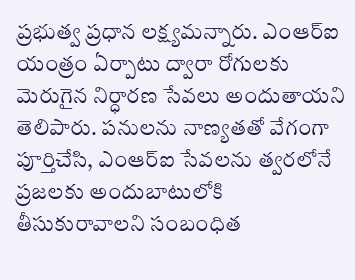ప్రభుత్వ ప్రధాన లక్ష్యమన్నారు. ఎంఆర్‌ఐ యంత్రం ఏర్పాటు ద్వారా రోగులకు మెరుగైన నిర్ధారణ సేవలు అందుతాయని తెలిపారు. పనులను నాణ్యతతో వేగంగా పూర్తిచేసి, ఎంఆర్‌ఐ సేవలను త్వరలోనే ప్రజలకు అందుబాటులోకి తీసుకురావాలని సంబంధిత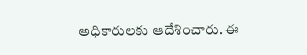అధికారులకు ఆదేశించారు. ఈ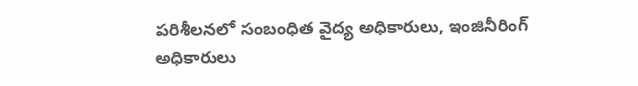పరిశీలనలో సంబంధిత వైద్య అధికారులు, ఇంజినీరింగ్‌ అధికారులు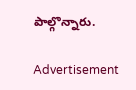పాల్గొన్నారు.

Advertisement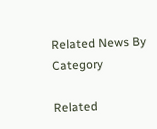Related News By Category

Related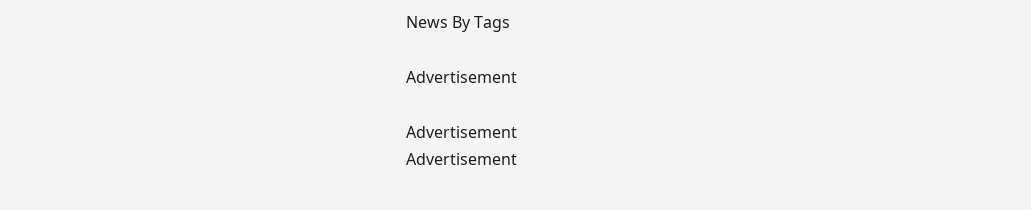News By Tags

Advertisement

Advertisement
Advertisement